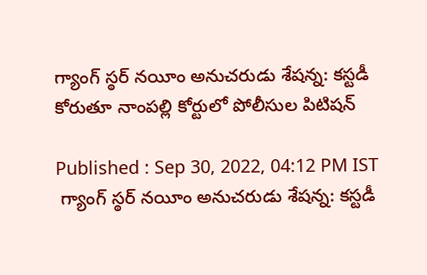గ్యాంగ్ స్ఠర్ నయీం అనుచరుడు శేషన్న: కస్టడీ కోరుతూ నాంపల్లి కోర్టులో పోలీసుల పిటిషన్

Published : Sep 30, 2022, 04:12 PM IST
 గ్యాంగ్ స్ఠర్ నయీం అనుచరుడు శేషన్న: కస్టడీ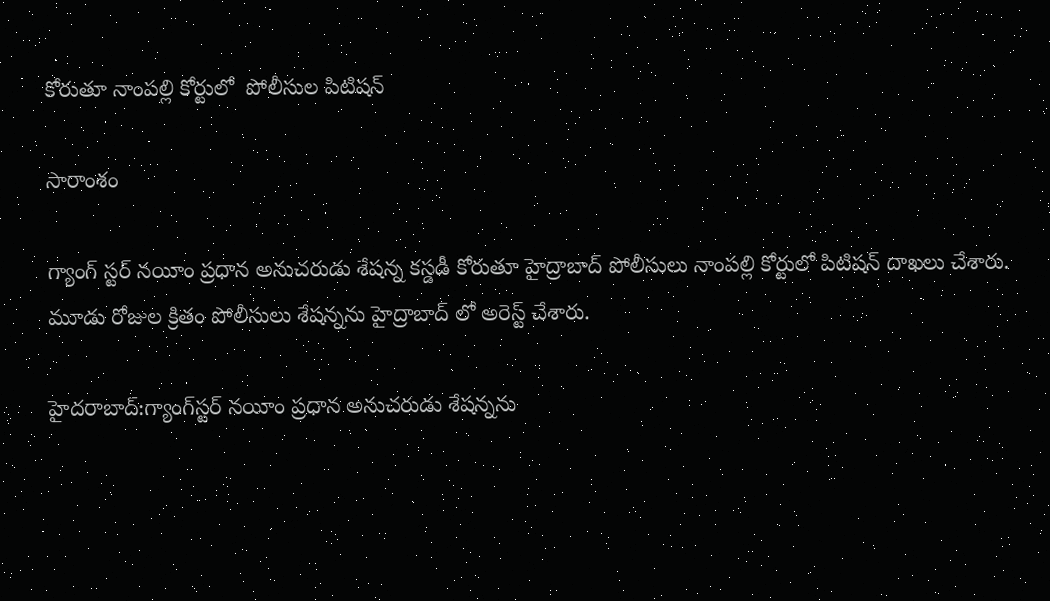కోరుతూ నాంపల్లి కోర్టులో  పోలీసుల పిటిషన్

సారాంశం

గ్యాంగ్ స్టర్ నయీం ప్రధాన అనుచరుడు శేషన్న కస్డడీ కోరుతూ హైద్రాబాద్ పోలీసులు నాంపల్లి కోర్టులో పిటిషన్ దాఖలు చేశారు. మూడు రోజుల క్రితం పోలీసులు శేషన్నను హైద్రాబాద్ లో అరెస్ట్ చేశారు.

హైదరాబాద్:గ్యాంగ్‌స్టర్ నయీం ప్రధాన అనుచరుడు శేషన్నను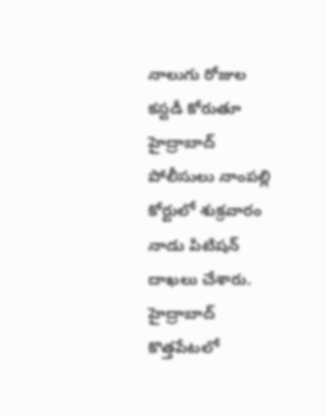నాలుగు రోజుల కస్టడీ కోరుతూ హైద్రాబాద్ పోలీసులు నాంపల్లి కోర్టులో శుక్రవారం నాడు పిటిషన్ దాఖలు చేశారు. హైద్రాబాద్ కొత్తపేటలో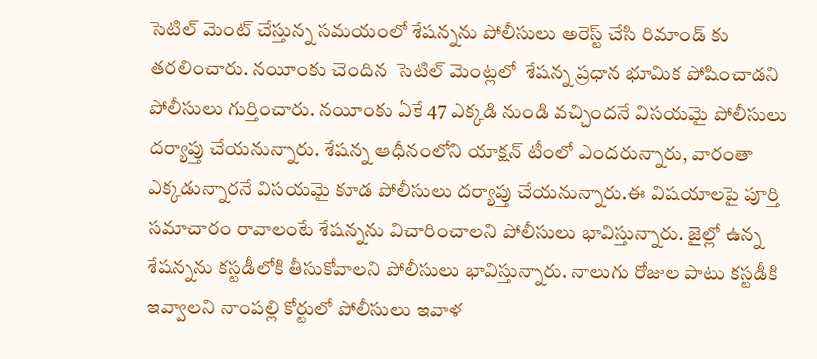సెటిల్ మెంట్ చేస్తున్న సమయంలో శేషన్నను పోలీసులు అరెస్ట్ చేసి రిమాండ్ కు తరలించారు. నయీంకు చెందిన  సెటిల్ మెంట్లలో  శేషన్న ప్రధాన భూమిక పోషించాడని పోలీసులు గుర్తించారు. నయీంకు ఏకే 47 ఎక్కడి నుండి వచ్చిందనే విసయమై పోలీసులు దర్యాప్తు చేయనున్నారు. శేషన్న ఆధీనంలోని యాక్షన్ టీంలో ఎందరున్నారు, వారంతా ఎక్కడున్నారనే విసయమై కూడ పోలీసులు దర్యాప్తు చేయనున్నారు.ఈ విషయాలపై పూర్తి సమాచారం రావాలంటే శేషన్నను విచారించాలని పోలీసులు భావిస్తున్నారు. జైల్లో ఉన్న శేషన్నను కస్టడీలోకి తీసుకోవాలని పోలీసులు భావిస్తున్నారు. నాలుగు రోజుల పాటు కస్టడీకి ఇవ్వాలని నాంపల్లి కోర్టులో పోలీసులు ఇవాళ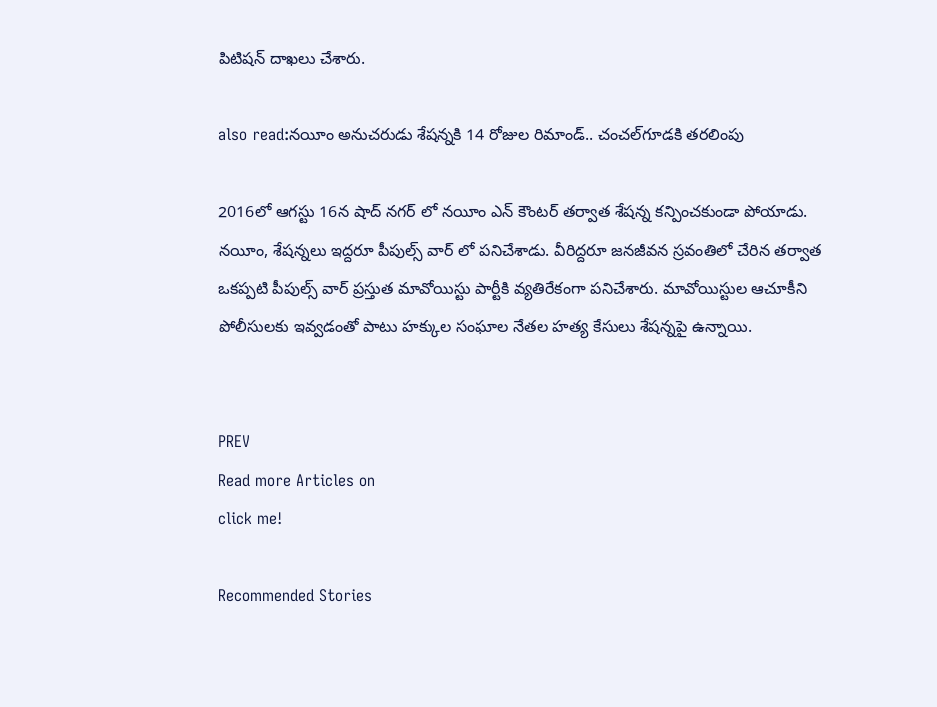పిటిషన్ దాఖలు చేశారు.

also read:నయీం అనుచరుడు శేషన్నకి 14 రోజుల రిమాండ్.. చంచల్‌గూడకి తరలింపు

2016లో ఆగస్టు 16న షాద్ నగర్ లో నయీం ఎన్ కౌంటర్ తర్వాత శేషన్న కన్పించకుండా పోయాడు. నయీం, శేషన్నలు ఇద్దరూ పీపుల్స్ వార్ లో పనిచేశాడు. వీరిద్దరూ జనజీవన స్రవంతిలో చేరిన తర్వాత ఒకప్పటి పీపుల్స్ వార్ ప్రస్తుత మావోయిస్టు పార్టీకి వ్యతిరేకంగా పనిచేశారు. మావోయిస్టుల ఆచూకీని పోలీసులకు ఇవ్వడంతో పాటు హక్కుల సంఘాల నేతల హత్య కేసులు శేషన్నపై ఉన్నాయి.


PREV
Read more Articles on
click me!

Recommended Stories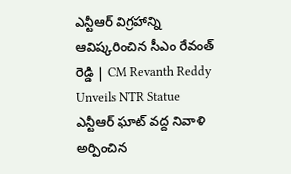ఎన్టీఆర్ విగ్రహాన్ని ఆవిష్కరించిన సీఎం రేవంత్ రెడ్డి | CM Revanth Reddy Unveils NTR Statue
ఎన్టీఆర్ ఘాట్ వద్ద నివాళి అర్పించిన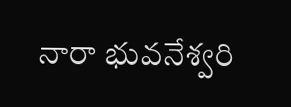నారా భువనేశ్వరి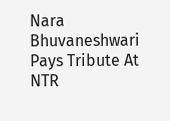Nara Bhuvaneshwari Pays Tribute At NTR